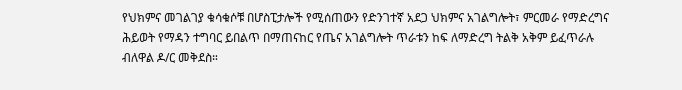የህክምና መገልገያ ቁሳቁሶቹ በሆስፒታሎች የሚሰጠውን የድንገተኛ አደጋ ህክምና አገልግሎት፣ ምርመራ የማድረግና ሕይወት የማዳን ተግባር ይበልጥ በማጠናከር የጤና አገልግሎት ጥራቱን ከፍ ለማድረግ ትልቅ አቅም ይፈጥራሉ ብለዋል ዶ/ር መቅደስ።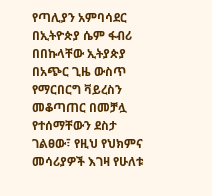የጣሊያን አምባሳደር በኢትዮጵያ ሴም ፋብሪ በበኩላቸው ኢትያጵያ በአጭር ጊዜ ውስጥ የማርበርግ ቫይረስን መቆጣጠር በመቻሏ የተሰማቸውን ደስታ ገልፀው፣ የዚህ የህክምና መሳሪያዎች እገዛ የሁለቱ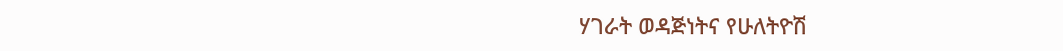ሃገራት ወዳጅነትና የሁለትዮሽ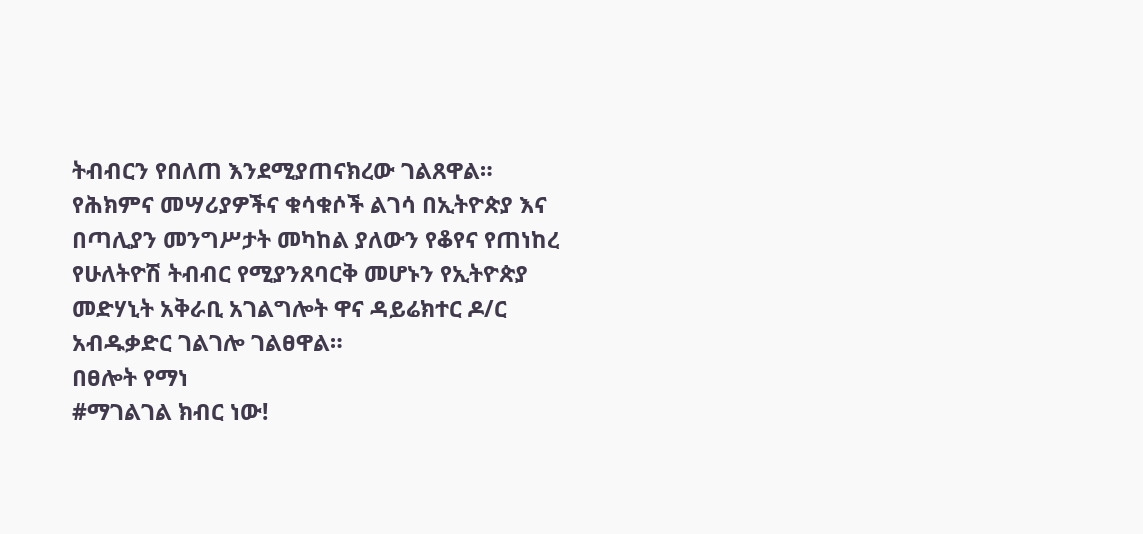ትብብርን የበለጠ እንደሚያጠናክረው ገልጸዋል።
የሕክምና መሣሪያዎችና ቁሳቁሶች ልገሳ በኢትዮጵያ እና በጣሊያን መንግሥታት መካከል ያለውን የቆየና የጠነከረ የሁለትዮሽ ትብብር የሚያንጸባርቅ መሆኑን የኢትዮጵያ መድሃኒት አቅራቢ አገልግሎት ዋና ዳይሬክተር ዶ/ር አብዱቃድር ገልገሎ ገልፀዋል።
በፀሎት የማነ
#ማገልገል ክብር ነው!